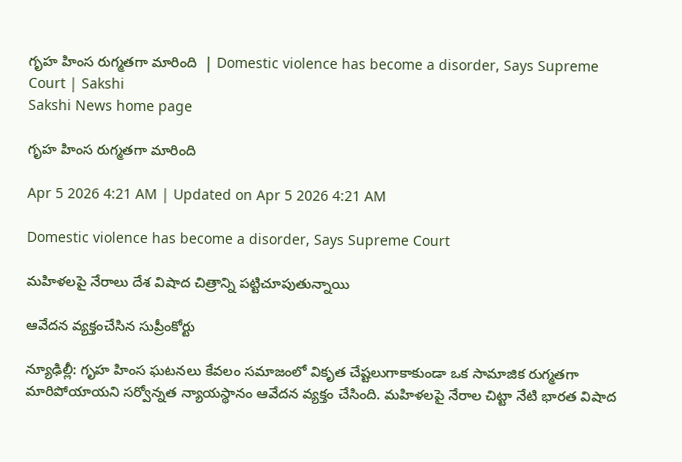గృహ హింస రుగ్మతగా మారింది  | Domestic violence has become a disorder, Says Supreme Court | Sakshi
Sakshi News home page

గృహ హింస రుగ్మతగా మారింది

Apr 5 2026 4:21 AM | Updated on Apr 5 2026 4:21 AM

Domestic violence has become a disorder, Says Supreme Court

మహిళలపై నేరాలు దేశ విషాద చిత్రాన్ని పట్టిచూపుతున్నాయి

ఆవేదన వ్యక్తంచేసిన సుప్రీంకోర్టు

న్యూఢిల్లీ: గృహ హింస ఘటనలు కేవలం సమాజంలో వికృత చేష్టలుగాకాకుండా ఒక సామాజిక రుగ్మతగా మారిపోయాయని సర్వోన్నత న్యాయస్థానం ఆవేదన వ్యక్తం చేసింది. మహిళలపై నేరాల చిట్టా నేటి భారత విషాద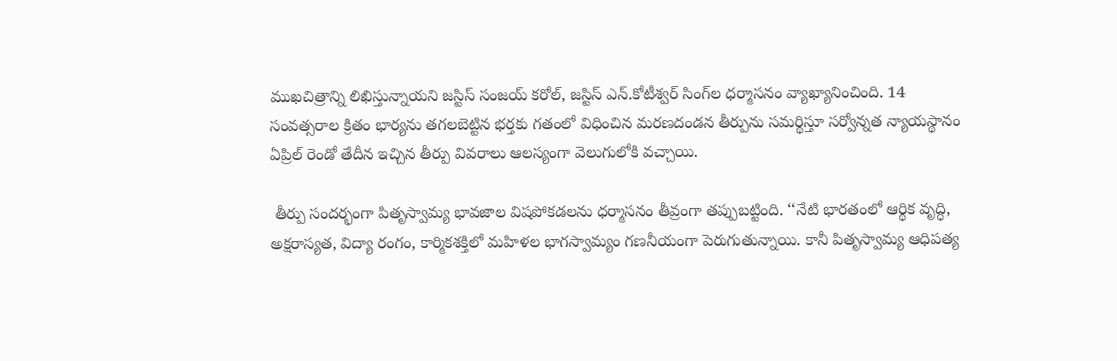ముఖచిత్రాన్ని లిఖిస్తున్నాయని జస్టిస్‌ సంజయ్‌ కరోల్, జస్టిస్‌ ఎన్‌.కోటీశ్వర్‌ సింగ్‌ల ధర్మాసనం వ్యాఖ్యానించింది. 14 సంవత్సరాల క్రితం భార్యను తగలబెట్టిన భర్తకు గతంలో విధించిన మరణదండన తీర్పును సమర్థిస్తూ సర్వోన్నత న్యాయస్థానం ఏప్రిల్‌ రెండో తేదీన ఇచ్చిన తీర్పు వివరాలు ఆలస్యంగా వెలుగులోకి వచ్చాయి.

 తీర్పు సందర్భంగా పితృస్వామ్య భావజాల విషపోకడలను ధర్మాసనం తీవ్రంగా తప్పుబట్టింది. ‘‘నేటి భారతంలో ఆర్థిక వృద్ధి, అక్షరాస్యత, విద్యా రంగం, కార్మికశక్తిలో మహిళల భాగస్వామ్యం గణనీయంగా పెరుగుతున్నాయి. కానీ పితృస్వామ్య ఆధిపత్య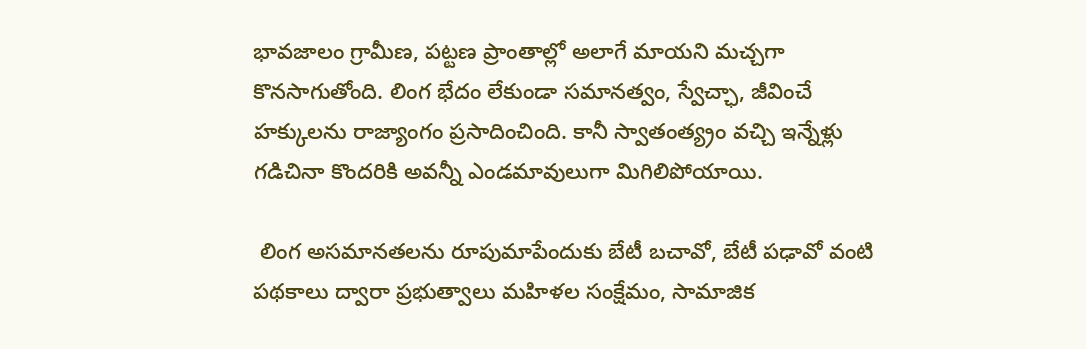భావజాలం గ్రామీణ, పట్టణ ప్రాంతాల్లో అలాగే మాయని మచ్చగా కొనసాగుతోంది. లింగ భేదం లేకుండా సమానత్వం, స్వేచ్ఛా, జీవించే హక్కులను రాజ్యాంగం ప్రసాదించింది. కానీ స్వాతంత్య్రం వచ్చి ఇన్నేళ్లు గడిచినా కొందరికి అవన్నీ ఎండమావులుగా మిగిలిపోయాయి.

 లింగ అసమానతలను రూపుమాపేందుకు బేటీ బచావో, బేటీ పఢావో వంటి పథకాలు ద్వారా ప్రభుత్వాలు మహిళల సంక్షేమం, సామాజిక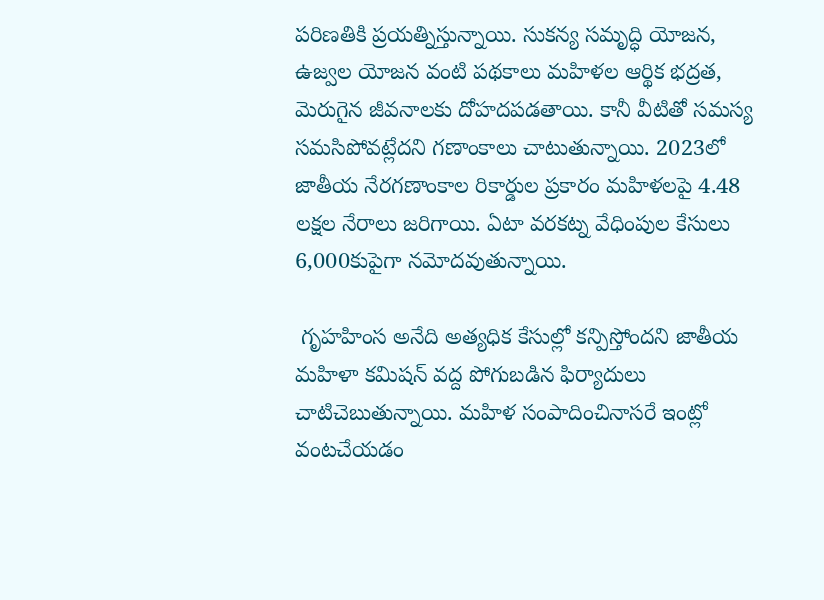పరిణతికి ప్రయత్నిస్తున్నాయి. సుకన్య సమృద్ధి యోజన, ఉజ్వల యోజన వంటి పథకాలు మహిళల ఆర్థిక భద్రత, మెరుగైన జీవనాలకు దోహదపడతాయి. కానీ వీటితో సమస్య సమసిపోవట్లేదని గణాంకాలు చాటుతున్నాయి. 2023లో జాతీయ నేరగణాంకాల రికార్డుల ప్రకారం మహిళలపై 4.48 లక్షల నేరాలు జరిగాయి. ఏటా వరకట్న వేధింపుల కేసులు 6,000కుపైగా నమోదవుతున్నాయి.

 గృహహింస అనేది అత్యధిక కేసుల్లో కన్పిస్తోందని జాతీయ మహిళా కమిషన్‌ వద్ద పోగుబడిన ఫిర్యాదులు చాటిచెబుతున్నాయి. మహిళ సంపాదించినాసరే ఇంట్లో వంటచేయడం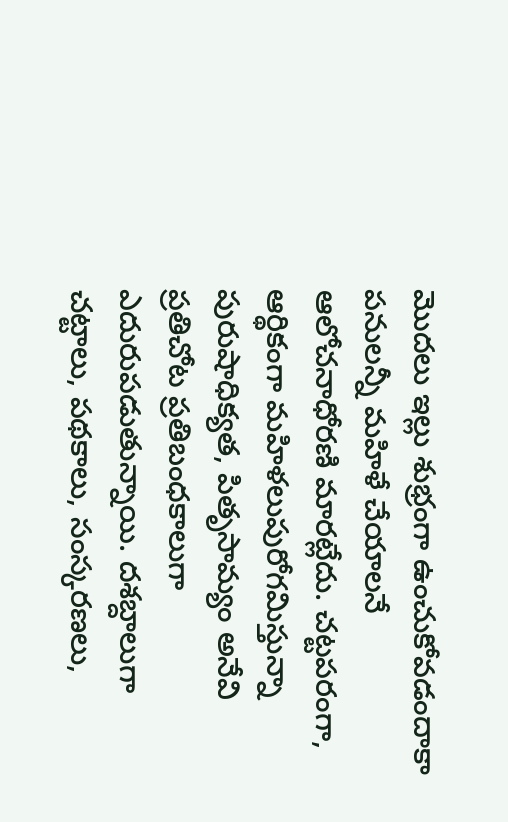మొదలు ఇల్లు శుభ్రంగా ఉంచుకోవడందాకా పనులన్నీ మహిళే చేయాలనే ఆలోచనాధోరణి మారట్లేదు. చట్టపరంగా, ఆర్థికంగా మహిళలుపురోగమిస్తున్నా పురుషాధిక్యత, పితృసామ్యం అనేవి ప్రతిచోట ప్రతిబంధకాలుగా ఎదురుపడుతున్నాయి. దశబ్దాలుగా చట్టాలు, పథకాలు, సంస్కరణలు,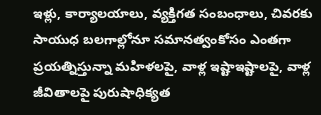ఇళ్లు, కార్యాలయాలు, వ్యక్తిగత సంబంధాలు, చివరకు సాయుధ బలగాల్లోనూ సమానత్వంకోసం ఎంతగా ప్రయత్నిస్తున్నా మహిళలపై, వాళ్ల ఇష్టాఇష్టాలపై, వాళ్ల జీవితాలపై పురుషాధిక్యత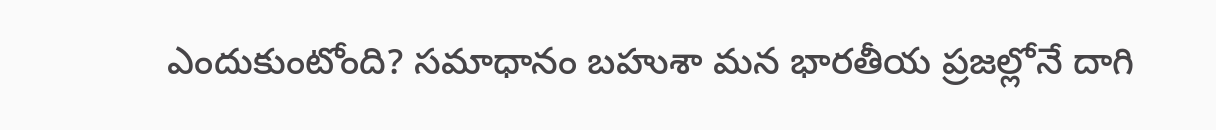ఎందుకుంటోంది? సమాధానం బహుశా మన భారతీయ ప్రజల్లోనే దాగి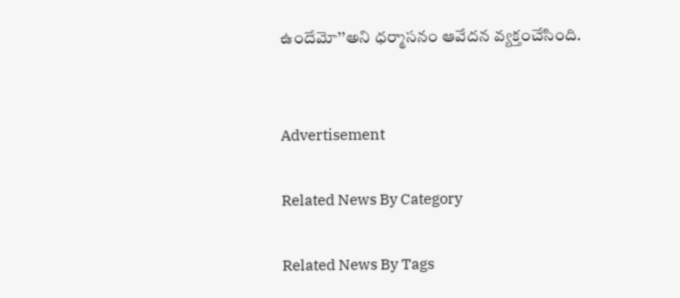ఉందేమో’’అని ధర్మాసనం ఆవేదన వ్యక్తంచేసింది.


Advertisement

Related News By Category

Related News By Tags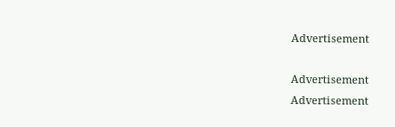Advertisement

Advertisement
Advertisement